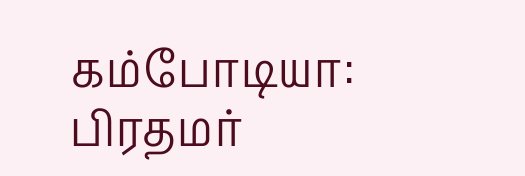கம்போடியா: பிரதமர்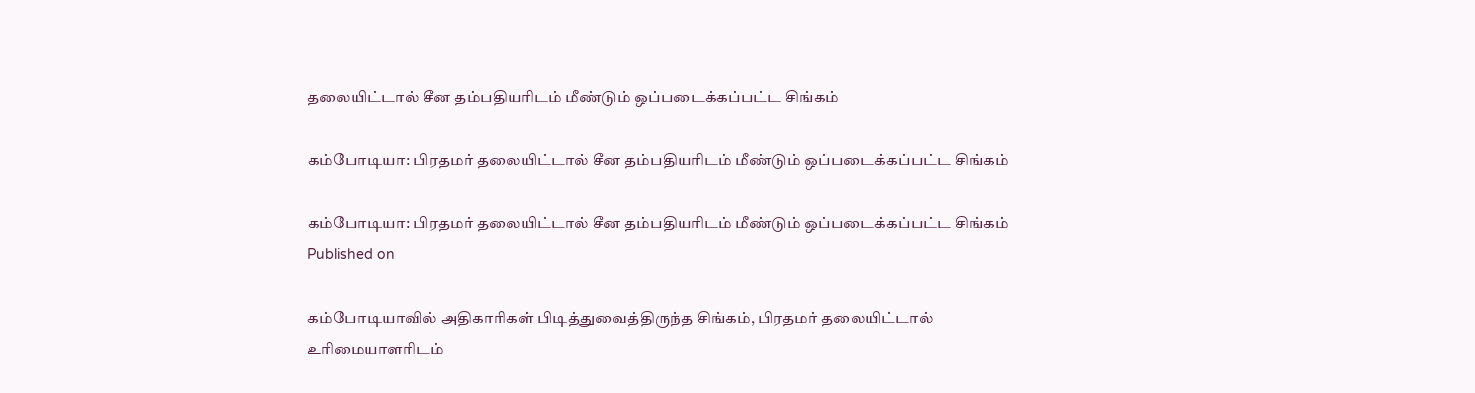தலையிட்டால் சீன தம்பதியரிடம் மீண்டும் ஒப்படைக்கப்பட்ட சிங்கம்

கம்போடியா: பிரதமர் தலையிட்டால் சீன தம்பதியரிடம் மீண்டும் ஒப்படைக்கப்பட்ட சிங்கம்

கம்போடியா: பிரதமர் தலையிட்டால் சீன தம்பதியரிடம் மீண்டும் ஒப்படைக்கப்பட்ட சிங்கம்
Published on

கம்போடியாவில் அதிகாரிகள் பிடித்துவைத்திருந்த சிங்கம், பிரதமர் தலையிட்டால் உரிமையாளரிடம்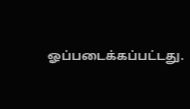ஓப்படைக்கப்பட்டது.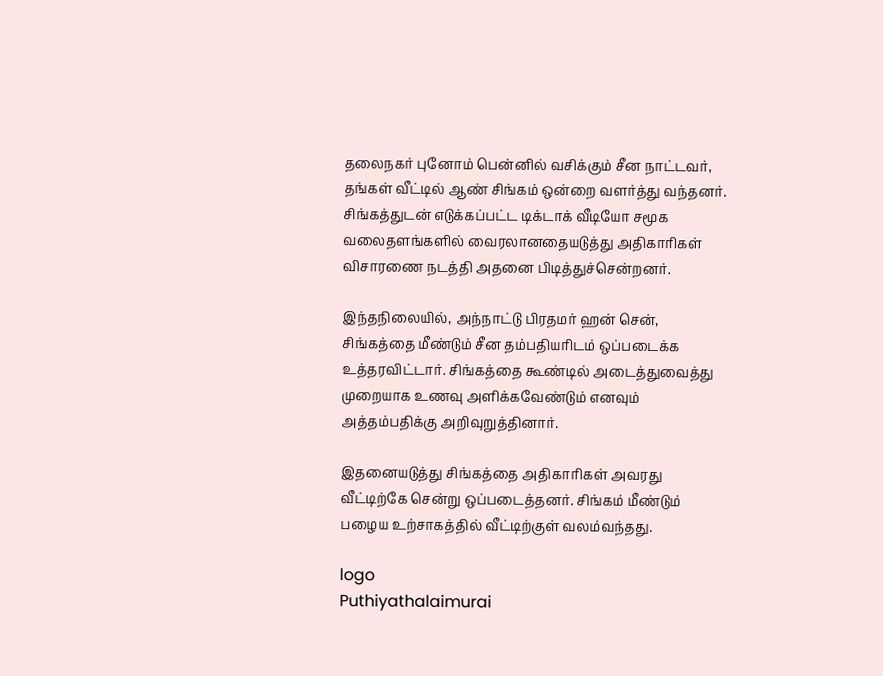தலைநகர் புனோம் பென்னில் வசிக்கும் சீன நாட்டவர், தங்கள் வீட்டில் ஆண் சிங்கம் ஒன்றை வளர்த்து வந்தனர். சிங்கத்துடன் எடுக்கப்பட்ட டிக்டாக் வீடியோ சமூக வலைதளங்களில் வைரலானதையடுத்து அதிகாரிகள் விசாரணை நடத்தி அதனை பிடித்துச்சென்றனர்.

இந்தநிலையில், அந்நாட்டு பிரதமர் ஹன் சென், சிங்கத்தை மீண்டும் சீன தம்பதியரிடம் ஒப்படைக்க உத்தரவிட்டார். சிங்கத்தை கூண்டில் அடைத்துவைத்து முறையாக உணவு அளிக்கவேண்டும் எனவும் அத்தம்பதிக்கு அறிவுறுத்தினார்.

இதனையடுத்து சிங்கத்தை அதிகாரிகள் அவரது வீட்டிற்கே சென்று ஒப்படைத்தனர். சிங்கம் மீண்டும் பழைய உற்சாகத்தில் வீட்டிற்குள் வலம்வந்தது.

logo
Puthiyathalaimurai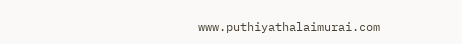www.puthiyathalaimurai.com